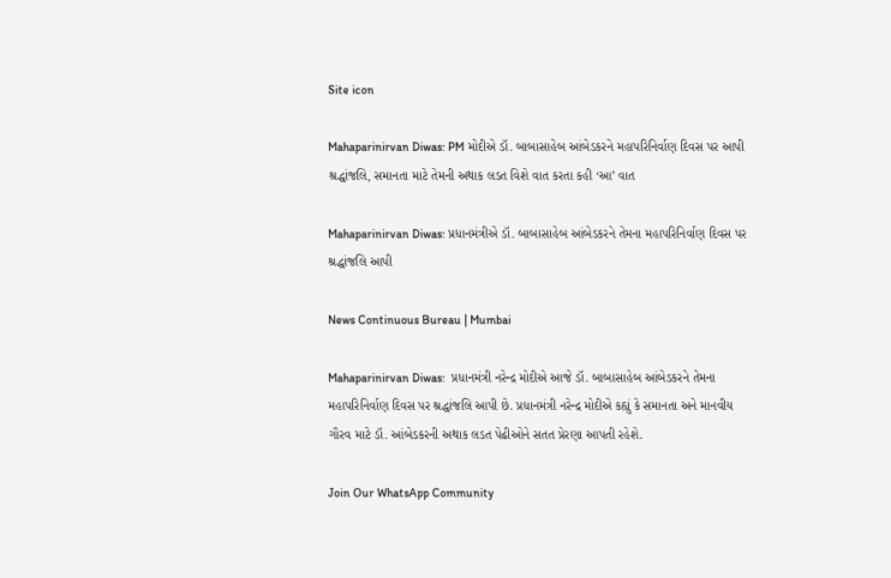Site icon

Mahaparinirvan Diwas: PM મોદીએ ડૉ. બાબાસાહેબ આંબેડકરને મહાપરિનિર્વાણ દિવસ પર આપી શ્રદ્ધાંજલિ, સમાનતા માટે તેમની અથાક લડત વિશે વાત કરતા કહી ‘આ’ વાત

Mahaparinirvan Diwas: પ્રધાનમંત્રીએ ડૉ. બાબાસાહેબ આંબેડકરને તેમના મહાપરિનિર્વાણ દિવસ પર શ્રદ્ધાંજલિ આપી

News Continuous Bureau | Mumbai

Mahaparinirvan Diwas:  પ્રધાનમંત્રી નરેન્દ્ર મોદીએ આજે ડૉ. બાબાસાહેબ આંબેડકરને તેમના મહાપરિનિર્વાણ દિવસ પર શ્રદ્ધાંજલિ આપી છે. પ્રધાનમંત્રી નરેન્દ્ર મોદીએ કહ્યું કે સમાનતા અને માનવીય ગૌરવ માટે ડૉ. આંબેડકરની અથાક લડત પેઢીઓને સતત પ્રેરણા આપતી રહેશે.

Join Our WhatsApp Community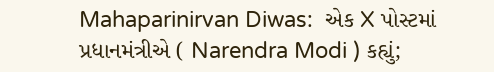Mahaparinirvan Diwas:  એક X પોસ્ટમાં પ્રધાનમંત્રીએ ( Narendra Modi ) કહ્યું;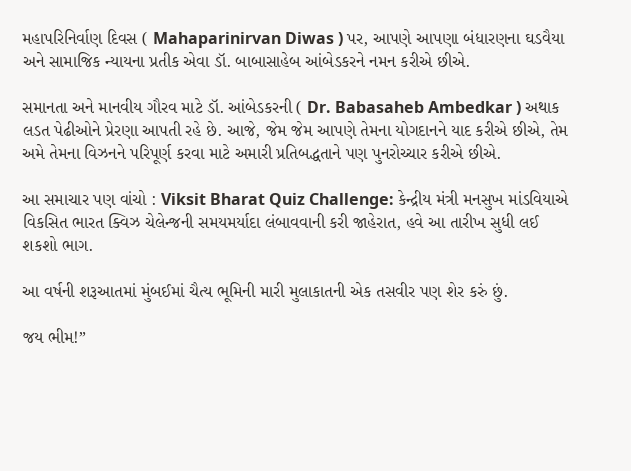મહાપરિનિર્વાણ દિવસ ( Mahaparinirvan Diwas ) પર, આપણે આપણા બંધારણના ઘડવૈયા અને સામાજિક ન્યાયના પ્રતીક એવા ડૉ. બાબાસાહેબ આંબેડકરને નમન કરીએ છીએ.

સમાનતા અને માનવીય ગૌરવ માટે ડૉ. આંબેડકરની ( Dr. Babasaheb Ambedkar ) અથાક લડત પેઢીઓને પ્રેરણા આપતી રહે છે. આજે, જેમ જેમ આપણે તેમના યોગદાનને યાદ કરીએ છીએ, તેમ અમે તેમના વિઝનને પરિપૂર્ણ કરવા માટે અમારી પ્રતિબદ્ધતાને પણ પુનરોચ્ચાર કરીએ છીએ.

આ સમાચાર પણ વાંચો : Viksit Bharat Quiz Challenge: કેન્દ્રીય મંત્રી મનસુખ માંડવિયાએ વિકસિત ભારત ક્વિઝ ચેલેન્જની સમયમર્યાદા લંબાવવાની કરી જાહેરાત, હવે આ તારીખ સુધી લઈ શકશો ભાગ.

આ વર્ષની શરૂઆતમાં મુંબઈમાં ચૈત્ય ભૂમિની મારી મુલાકાતની એક તસવીર પણ શેર કરું છું.

જય ભીમ!”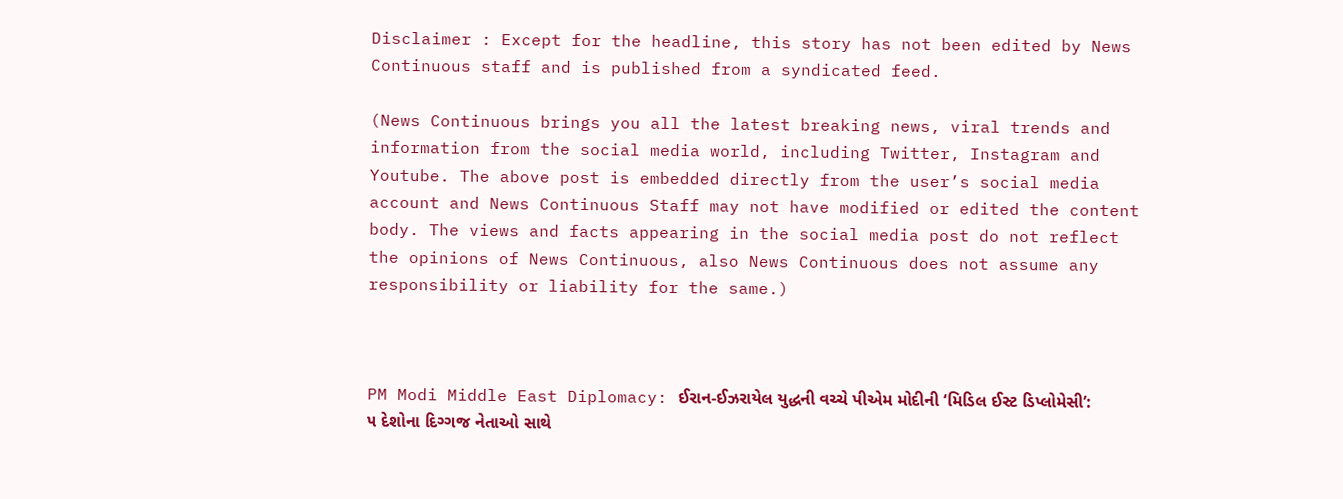Disclaimer : Except for the headline, this story has not been edited by News Continuous staff and is published from a syndicated feed.

(News Continuous brings you all the latest breaking news, viral trends and information from the social media world, including Twitter, Instagram and Youtube. The above post is embedded directly from the user’s social media account and News Continuous Staff may not have modified or edited the content body. The views and facts appearing in the social media post do not reflect the opinions of News Continuous, also News Continuous does not assume any responsibility or liability for the same.)



PM Modi Middle East Diplomacy: ઈરાન-ઈઝરાયેલ યુદ્ધની વચ્ચે પીએમ મોદીની ‘મિડિલ ઈસ્ટ ડિપ્લોમેસી’: ૫ દેશોના દિગ્ગજ નેતાઓ સાથે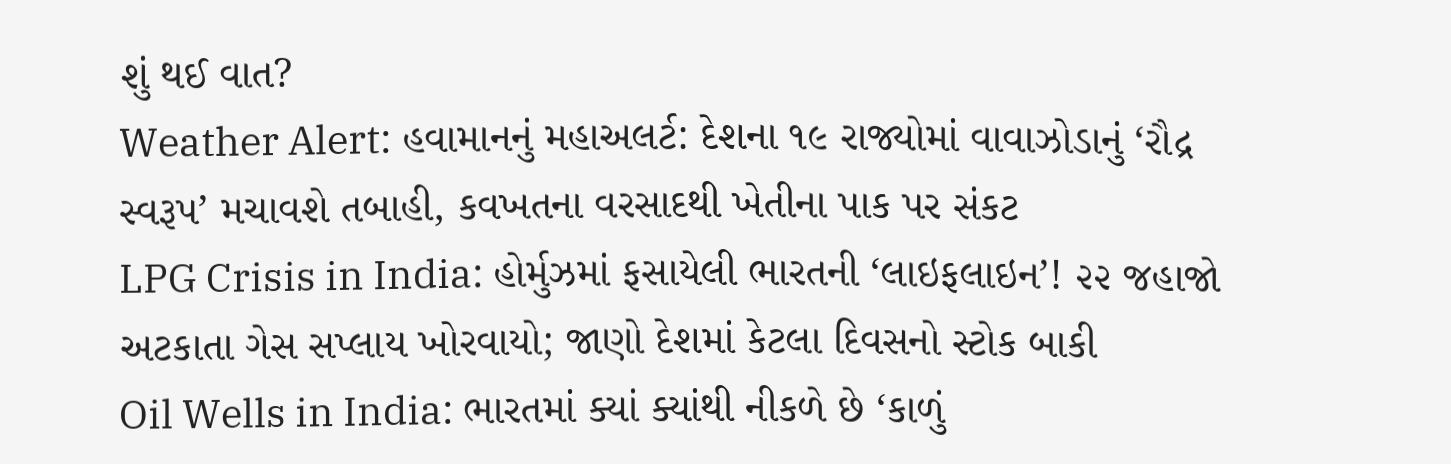શું થઈ વાત?
Weather Alert: હવામાનનું મહાઅલર્ટ: દેશના ૧૯ રાજ્યોમાં વાવાઝોડાનું ‘રૌદ્ર સ્વરૂપ’ મચાવશે તબાહી, કવખતના વરસાદથી ખેતીના પાક પર સંકટ
LPG Crisis in India: હોર્મુઝમાં ફસાયેલી ભારતની ‘લાઇફલાઇન’! ૨૨ જહાજો અટકાતા ગેસ સપ્લાય ખોરવાયો; જાણો દેશમાં કેટલા દિવસનો સ્ટોક બાકી
Oil Wells in India: ભારતમાં ક્યાં ક્યાંથી નીકળે છે ‘કાળું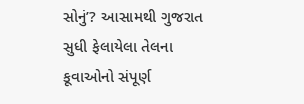સોનું’? આસામથી ગુજરાત સુધી ફેલાયેલા તેલના કૂવાઓનો સંપૂર્ણ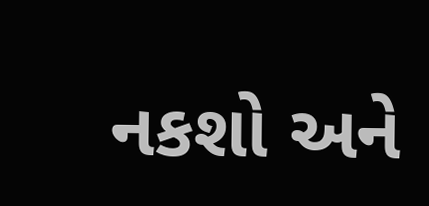નકશો અને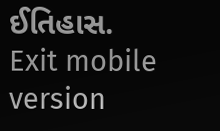ઈતિહાસ.
Exit mobile version